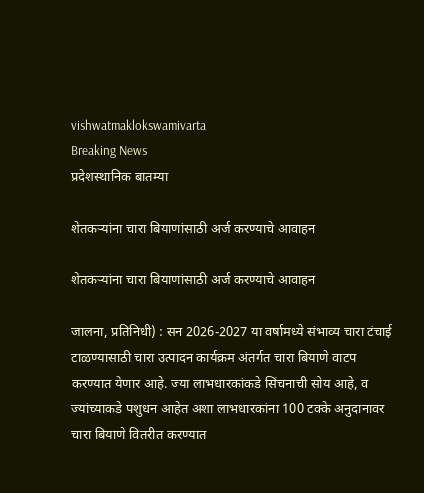vishwatmaklokswamivarta
Breaking News
प्रदेशस्थानिक बातम्या

शेतकऱ्यांना चारा बियाणांसाठी अर्ज करण्याचे आवाहन

शेतकऱ्यांना चारा बियाणांसाठी अर्ज करण्याचे आवाहन

जालना, प्रतिनिधी) : सन 2026-2027 या वर्षामध्ये संभाव्य चारा टंचाई टाळण्यासाठी चारा उत्पादन कार्यक्रम अंतर्गत चारा बियाणे वाटप करण्यात येणार आहे. ज्या लाभधारकांकडे सिंचनाची सोय आहे, व ज्यांच्याकडे पशुधन आहेत अशा लाभधारकांना 100 टक्के अनुदानावर चारा बियाणे वितरीत करण्यात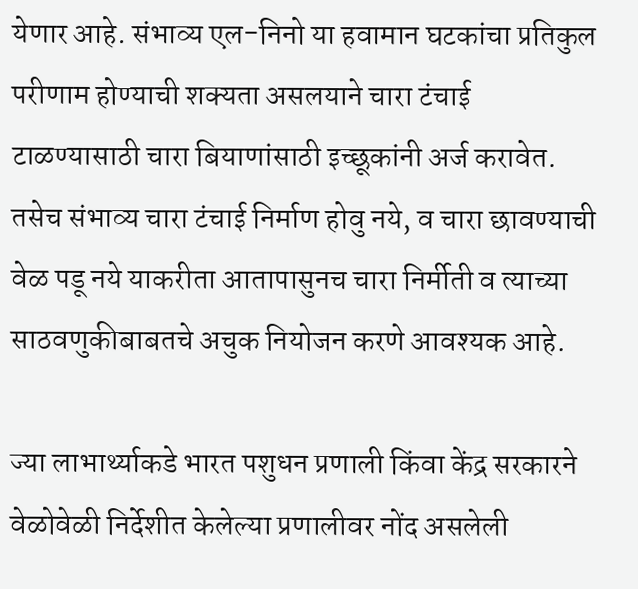येणार आहे. संभाव्य एल-निनो या हवामान घटकांचा प्रतिकुल परीणाम होण्याची शक्यता असलयाने चारा टंचाई टाळण्यासाठी चारा बियाणांसाठी इच्छूकांनी अर्ज करावेत. तसेच संभाव्य चारा टंचाई निर्माण होवु नये, व चारा छावण्याची वेळ पडू नये याकरीता आतापासुनच चारा निर्मीती व त्याच्या साठवणुकीबाबतचे अचुक नियोजन करणे आवश्यक आहे.

ज्या लाभार्थ्याकडे भारत पशुधन प्रणाली किंवा केंद्र सरकारने वेळोवेळी निर्देशीत केलेल्या प्रणालीवर नोंद असलेली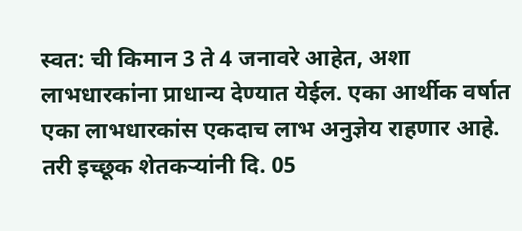स्वत: ची किमान 3 ते 4 जनावरे आहेत, अशा लाभधारकांना प्राधान्य देण्यात येईल. एका आर्थीक वर्षात एका लाभधारकांस एकदाच लाभ अनुज्ञेय राहणार आहे. तरी इच्छूक शेतकऱ्यांनी दि. 05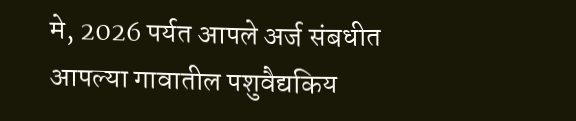मे, 2026 पर्यत आपले अर्ज संबधीत आपल्या गावातील पशुवैद्यकिय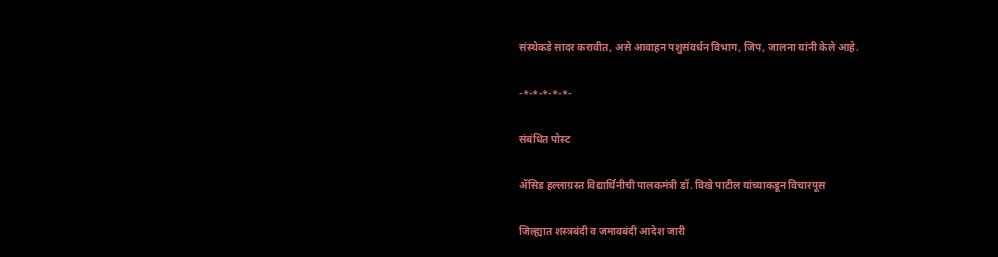संस्थेकडे सादर करावीत, असे आवाहन पशुसंवर्धन विभाग, जिप, जालना यांनी केले आहे.

-*-*-*-*-*-

संबंधित पोस्ट

ॲसिड हल्लाग्रस्त विद्यार्थिनीची पालकमंत्री डॉ. विखे पाटील यांच्याकडून विचारपूस

जिल्ह्यात शस्त्रबंदी व जमावबंदी आदेश जारी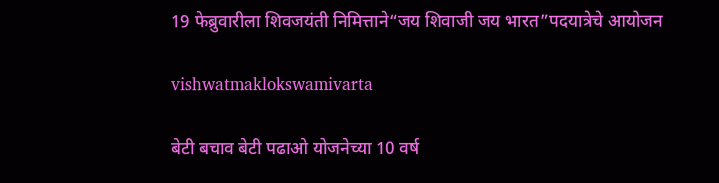19 फेब्रुवारीला शिवजयंती निमित्ताने“जय शिवाजी जय भारत”पदयात्रेचे आयोजन

vishwatmaklokswamivarta

बेटी बचाव बेटी पढाओ योजनेच्या 10 वर्ष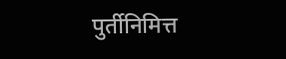पुर्तीनिमित्त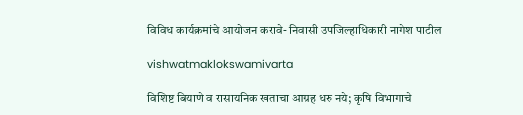विविध कार्यक्रमांचे आयोजन करावे- निवासी उपजिल्हाधिकारी नागेश पाटील

vishwatmaklokswamivarta

विशिष्ट बियाणे व रासायनिक खताचा आग्रह धरु नये; कृषि विभागाचे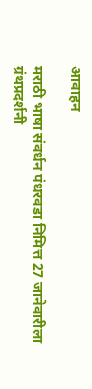आवाहन

मराठी भाषा संवर्धन पंधरवडा निमित्त 27 जानेवारीला ग्रंथप्रदर्शनी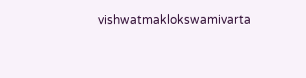vishwatmaklokswamivarta